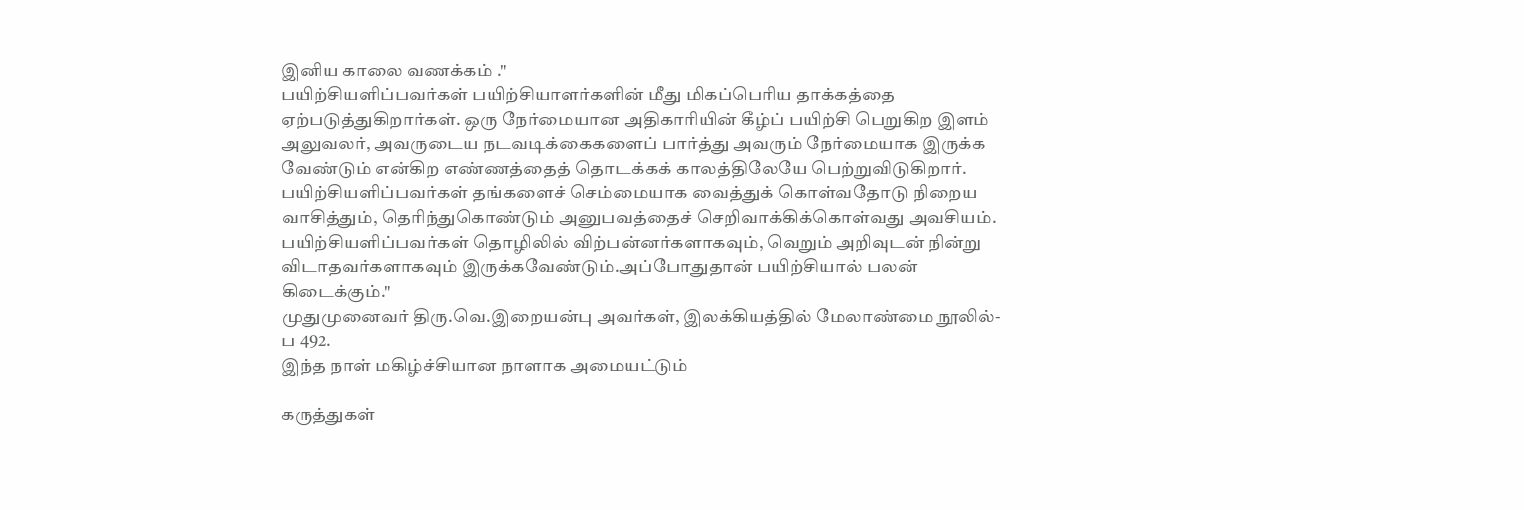இனிய காலை வணக்கம் ."
பயிற்சியளிப்பவர்கள் பயிற்சியாளர்களின் மீது மிகப்பெரிய தாக்கத்தை ஏற்படுத்துகிறார்கள். ஒரு நேர்மையான அதிகாரியின் கீழ்ப் பயிற்சி பெறுகிற இளம் அலுவலர், அவருடைய நடவடிக்கைகளைப் பார்த்து அவரும் நேர்மையாக இருக்க வேண்டும் என்கிற எண்ணத்தைத் தொடக்கக் காலத்திலேயே பெற்றுவிடுகிறார். பயிற்சியளிப்பவர்கள் தங்களைச் செம்மையாக வைத்துக் கொள்வதோடு நிறைய வாசித்தும், தெரிந்துகொண்டும் அனுபவத்தைச் செறிவாக்கிக்கொள்வது அவசியம்.
பயிற்சியளிப்பவர்கள் தொழிலில் விற்பன்னர்களாகவும், வெறும் அறிவுடன் நின்று விடாதவர்களாகவும் இருக்கவேண்டும்.அப்போதுதான் பயிற்சியால் பலன் கிடைக்கும்."
முதுமுனைவர் திரு.வெ.இறையன்பு அவர்கள், இலக்கியத்தில் மேலாண்மை நூலில்-ப 492.
இந்த நாள் மகிழ்ச்சியான நாளாக அமையட்டும்

கருத்துகள்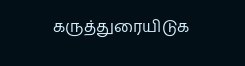கருத்துரையிடுக